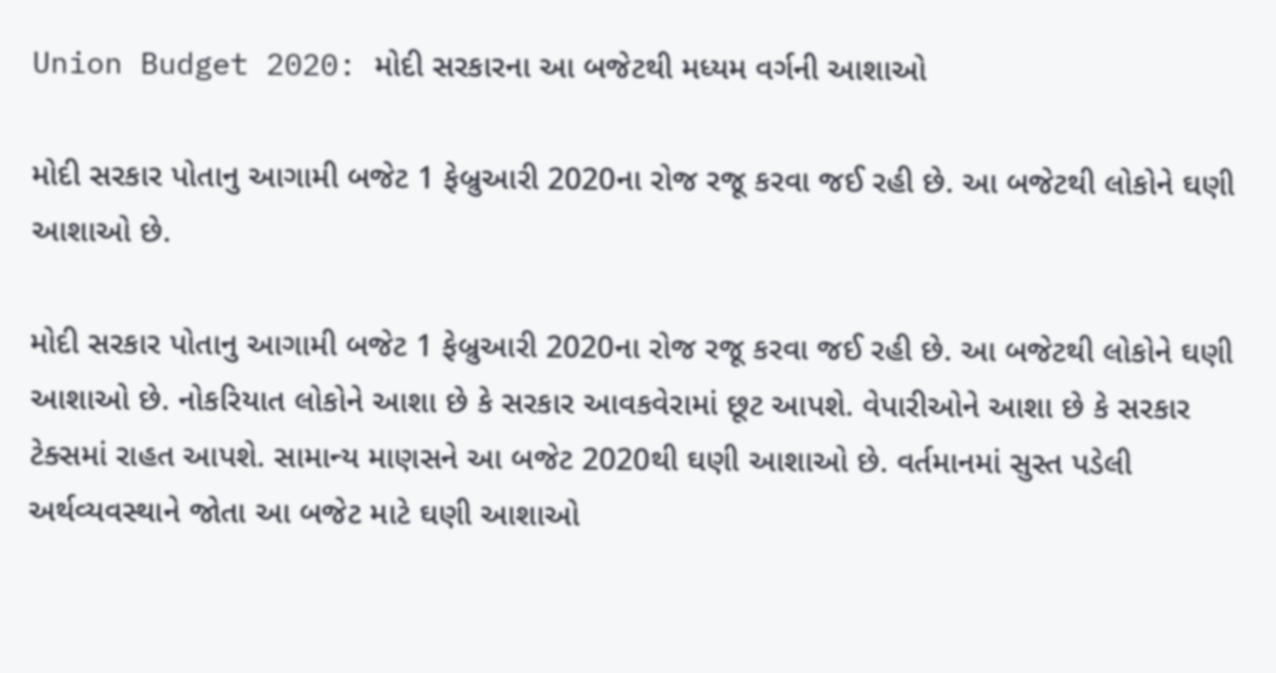Union Budget 2020: મોદી સરકારના આ બજેટથી મધ્યમ વર્ગની આશાઓ

મોદી સરકાર પોતાનુ આગામી બજેટ 1 ફેબ્રુઆરી 2020ના રોજ રજૂ કરવા જઈ રહી છે. આ બજેટથી લોકોને ઘણી આશાઓ છે.

મોદી સરકાર પોતાનુ આગામી બજેટ 1 ફેબ્રુઆરી 2020ના રોજ રજૂ કરવા જઈ રહી છે. આ બજેટથી લોકોને ઘણી આશાઓ છે. નોકરિયાત લોકોને આશા છે કે સરકાર આવકવેરામાં છૂટ આપશે. વેપારીઓને આશા છે કે સરકાર ટેક્સમાં રાહત આપશે. સામાન્ય માણસને આ બજેટ 2020થી ઘણી આશાઓ છે. વર્તમાનમાં સુસ્ત પડેલી અર્થવ્યવસ્થાને જોતા આ બજેટ માટે ઘણી આશાઓ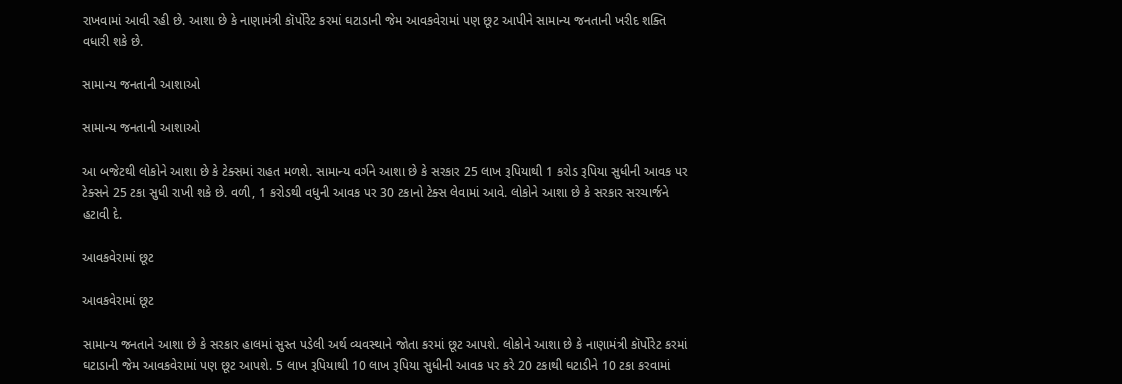રાખવામાં આવી રહી છે. આશા છે કે નાણામંત્રી કૉર્પોરેટ કરમાં ઘટાડાની જેમ આવકવેરામાં પણ છૂટ આપીને સામાન્ય જનતાની ખરીદ શક્તિ વધારી શકે છે.

સામાન્ય જનતાની આશાઓ

સામાન્ય જનતાની આશાઓ

આ બજેટથી લોકોને આશા છે કે ટેક્સમાં રાહત મળશે. સામાન્ય વર્ગને આશા છે કે સરકાર 25 લાખ રૂપિયાથી 1 કરોડ રૂપિયા સુધીની આવક પર ટેક્સને 25 ટકા સુધી રાખી શકે છે. વળી, 1 કરોડથી વધુની આવક પર 30 ટકાનો ટેક્સ લેવામાં આવે. લોકોને આશા છે કે સરકાર સરચાર્જને હટાવી દે.

આવકવેરામાં છૂટ

આવકવેરામાં છૂટ

સામાન્ય જનતાને આશા છે કે સરકાર હાલમાં સુસ્ત પડેલી અર્થ વ્યવસ્થાને જોતા કરમાં છૂટ આપશે. લોકોને આશા છે કે નાણામંત્રી કૉર્પોરેટ કરમાં ઘટાડાની જેમ આવકવેરામાં પણ છૂટ આપશે. 5 લાખ રૂપિયાથી 10 લાખ રૂપિયા સુધીની આવક પર કરે 20 ટકાથી ઘટાડીને 10 ટકા કરવામાં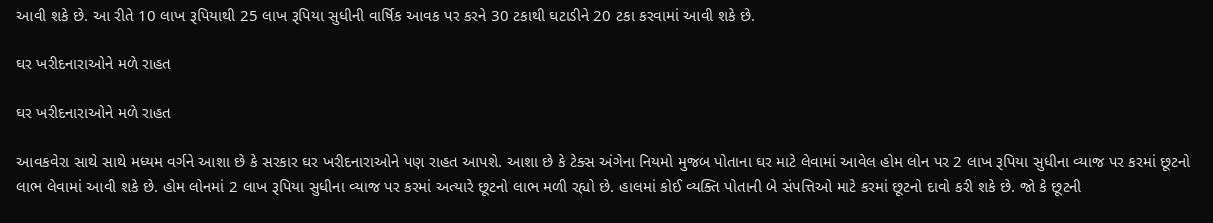આવી શકે છે. આ રીતે 10 લાખ રૂપિયાથી 25 લાખ રૂપિયા સુધીની વાર્ષિક આવક પર કરને 30 ટકાથી ઘટાડીને 20 ટકા કરવામાં આવી શકે છે.

ઘર ખરીદનારાઓને મળે રાહત

ઘર ખરીદનારાઓને મળે રાહત

આવકવેરા સાથે સાથે મધ્યમ વર્ગને આશા છે કે સરકાર ઘર ખરીદનારાઓને પણ રાહત આપશે. આશા છે કે ટેક્સ અંગેના નિયમો મુજબ પોતાના ઘર માટે લેવામાં આવેલ હોમ લોન પર 2 લાખ રૂપિયા સુધીના વ્યાજ પર કરમાં છૂટનો લાભ લેવામાં આવી શકે છે. હોમ લોનમાં 2 લાખ રૂપિયા સુધીના વ્યાજ પર કરમાં અત્યારે છૂટનો લાભ મળી રહ્યો છે. હાલમાં કોઈ વ્યક્તિ પોતાની બે સંપત્તિઓ માટે કરમાં છૂટનો દાવો કરી શકે છે. જો કે છૂટની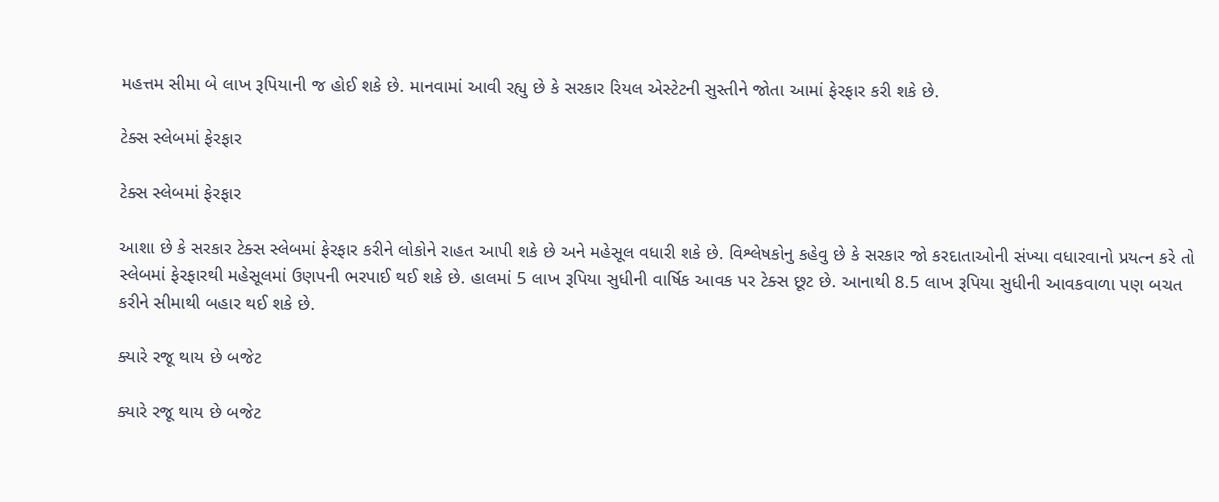મહત્તમ સીમા બે લાખ રૂપિયાની જ હોઈ શકે છે. માનવામાં આવી રહ્યુ છે કે સરકાર રિયલ એસ્ટેટની સુસ્તીને જોતા આમાં ફેરફાર કરી શકે છે.

ટેક્સ સ્લેબમાં ફેરફાર

ટેક્સ સ્લેબમાં ફેરફાર

આશા છે કે સરકાર ટેક્સ સ્લેબમાં ફેરફાર કરીને લોકોને રાહત આપી શકે છે અને મહેસૂલ વધારી શકે છે. વિશ્લેષકોનુ કહેવુ છે કે સરકાર જો કરદાતાઓની સંખ્યા વધારવાનો પ્રયત્ન કરે તો સ્લેબમાં ફેરફારથી મહેસૂલમાં ઉણપની ભરપાઈ થઈ શકે છે. હાલમાં 5 લાખ રૂપિયા સુધીની વાર્ષિક આવક પર ટેક્સ છૂટ છે. આનાથી 8.5 લાખ રૂપિયા સુધીની આવકવાળા પણ બચત કરીને સીમાથી બહાર થઈ શકે છે.

ક્યારે રજૂ થાય છે બજેટ

ક્યારે રજૂ થાય છે બજેટ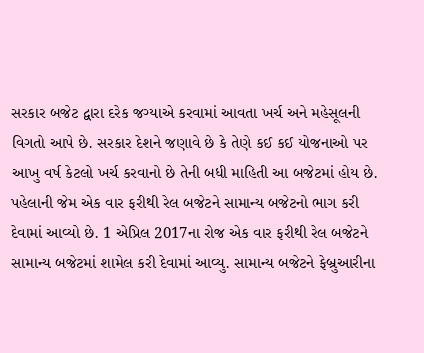સરકાર બજેટ દ્વારા દરેક જગ્યાએ કરવામાં આવતા ખર્ચ અને મહેસૂલની વિગતો આપે છે. સરકાર દેશને જણાવે છે કે તેણે કઈ કઈ યોજનાઓ પર આખુ વર્ષ કેટલો ખર્ચ કરવાનો છે તેની બધી માહિતી આ બજેટમાં હોય છે. પહેલાની જેમ એક વાર ફરીથી રેલ બજેટને સામાન્ય બજેટનો ભાગ કરી દેવામાં આવ્યો છે. 1 એપ્રિલ 2017ના રોજ એક વાર ફરીથી રેલ બજેટને સામાન્ય બજેટમાં શામેલ કરી દેવામાં આવ્યુ. સામાન્ય બજેટને ફેબ્રુઆરીના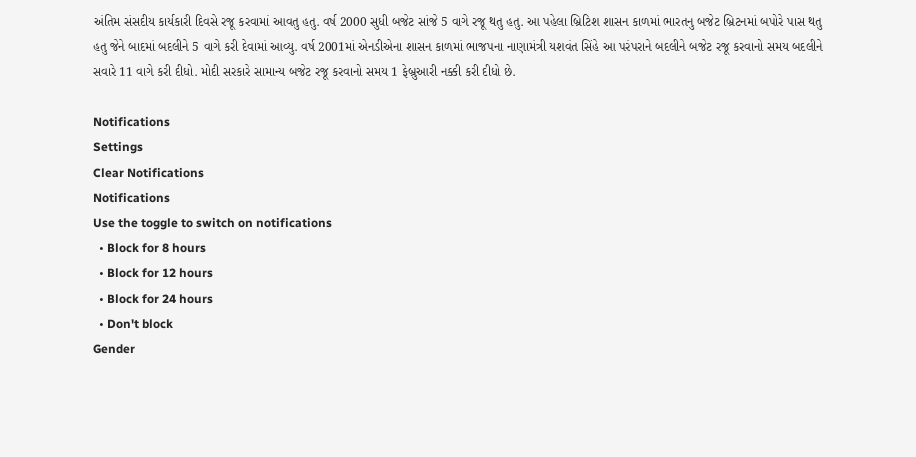અંતિમ સંસદીય કાર્યકારી દિવસે રજૂ કરવામાં આવતુ હતુ. વર્ષ 2000 સુધી બજેટ સાંજે 5 વાગે રજૂ થતુ હતુ. આ પહેલા બ્રિટિશ શાસન કાળમાં ભારતનુ બજેટ બ્રિટનમાં બપોરે પાસ થતુ હતુ જેને બાદમાં બદલીને 5 વાગે કરી દેવામાં આવ્યુ. વર્ષ 2001માં એનડીએના શાસન કાળમાં ભાજપના નાણામંત્રી યશવંત સિંહે આ પરંપરાને બદલીને બજેટ રજૂ કરવાનો સમય બદલીને સવારે 11 વાગે કરી દીધો. મોદી સરકારે સામાન્ય બજેટ રજૂ કરવાનો સમય 1 ફેબ્રુઆરી નક્કી કરી દીધો છે.

Notifications
Settings
Clear Notifications
Notifications
Use the toggle to switch on notifications
  • Block for 8 hours
  • Block for 12 hours
  • Block for 24 hours
  • Don't block
Gender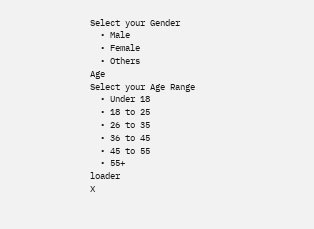Select your Gender
  • Male
  • Female
  • Others
Age
Select your Age Range
  • Under 18
  • 18 to 25
  • 26 to 35
  • 36 to 45
  • 45 to 55
  • 55+
loader
X